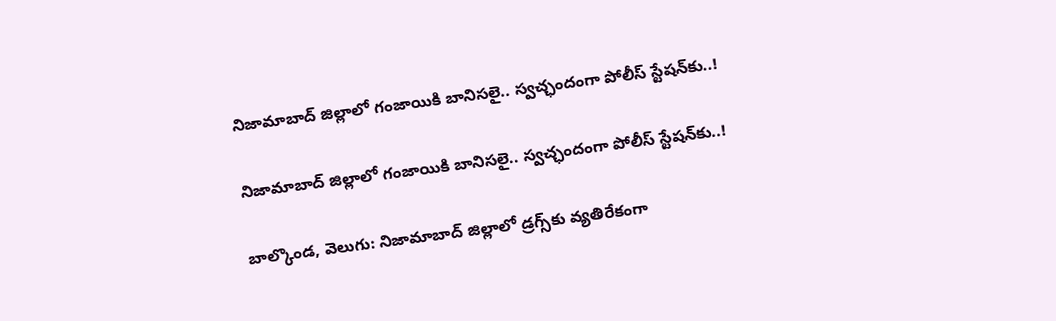నిజామాబాద్ జిల్లాలో గంజాయికి బానిసలై.. స్వచ్ఛందంగా పోలీస్‌‌‌‌ స్టేషన్‌‌‌‌కు..!

నిజామాబాద్ జిల్లాలో గంజాయికి బానిసలై.. స్వచ్ఛందంగా పోలీస్‌‌‌‌ స్టేషన్‌‌‌‌కు..!

బాల్కొండ, వెలుగు: నిజామాబాద్ జిల్లాలో డ్రగ్స్‌‌‌‌కు వ్యతిరేకంగా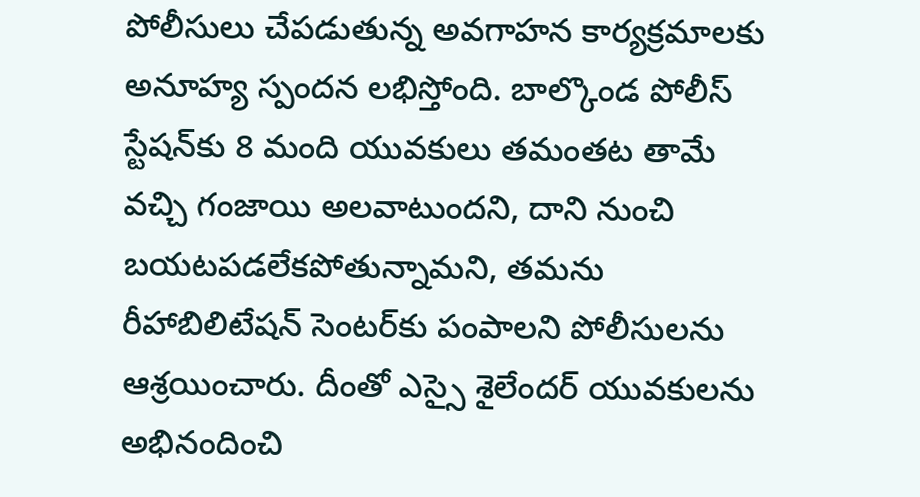పోలీసులు చేపడుతున్న అవగాహన కార్యక్రమాలకు అనూహ్య స్పందన లభిస్తోంది. బాల్కొండ పోలీస్ స్టేషన్‌‌‌‌కు 8 మంది యువకులు తమంతట తామే వచ్చి గంజాయి అలవాటుందని, దాని నుంచి బయటపడలేకపోతున్నామని, తమను రీహాబిలిటేషన్ సెంటర్‌‌‌‌‌‌‌‌కు పంపాలని పోలీసులను ఆశ్రయించారు. దీంతో ఎస్సై శైలేందర్‌‌‌‌‌‌‌‌ యువకులను అభినందించి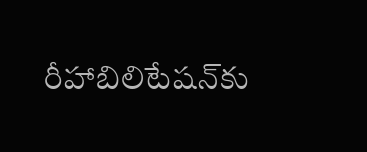రీహాబిలిటేషన్‌‌‌‌కు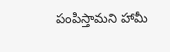పంపిస్తామని హామీ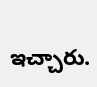ఇచ్చారు.